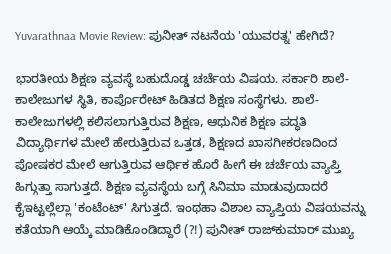Yuvarathnaa Movie Review: ಪುನೀತ್ ನಟನೆಯ 'ಯುವರತ್ನ' ಹೇಗಿದೆ?

ಭಾರತೀಯ ಶಿಕ್ಷಣ ವ್ಯವಸ್ಥೆ ಬಹುದೊಡ್ಡ ಚರ್ಚೆಯ ವಿಷಯ. ಸರ್ಕಾರಿ ಶಾಲೆ-ಕಾಲೇಜುಗಳ ಸ್ಥಿತಿ, ಕಾರ್ಪೊರೇಟ್ ಹಿಡಿತದ ಶಿಕ್ಷಣ ಸಂಸ್ಥೆಗಳು. ಶಾಲೆ-ಕಾಲೇಜುಗಳಲ್ಲಿ ಕಲಿಸಲಾಗುತ್ತಿರುವ ಶಿಕ್ಷಣ, ಆಧುನಿಕ ಶಿಕ್ಷಣ ಪದ್ಧತಿ ವಿದ್ಯಾರ್ಥಿಗಳ ಮೇಲೆ ಹೇರುತ್ತಿರುವ ಒತ್ತಡ, ಶಿಕ್ಷಣದ ಖಾಸಗೀಕರಣದಿಂದ ಪೋಷಕರ ಮೇಲೆ ಆಗುತ್ತಿರುವ ಆರ್ಥಿಕ ಹೊರೆ ಹೀಗೆ ಈ ಚರ್ಚೆಯ ವ್ಯಾಪ್ತಿ ಹಿಗ್ಗುತ್ತಾ ಸಾಗುತ್ತದೆ. ಶಿಕ್ಷಣ ವ್ಯವಸ್ಥೆಯ ಬಗ್ಗೆ ಸಿನಿಮಾ ಮಾಡುವುದಾದರೆ ಕೈಇಟ್ಟಲ್ಲೆಲ್ಲಾ 'ಕಂಟೆಂಟ್' ಸಿಗುತ್ತದೆ. ಇಂಥಹಾ ವಿಶಾಲ ವ್ಯಾಪ್ತಿಯ ವಿಷಯವನ್ನು ಕತೆಯಾಗಿ ಆಯ್ಕೆ ಮಾಡಿಕೊಂಡಿದ್ದಾರೆ (?!) ಪುನೀತ್ ರಾಜ್‌ಕುಮಾರ್ ಮುಖ್ಯ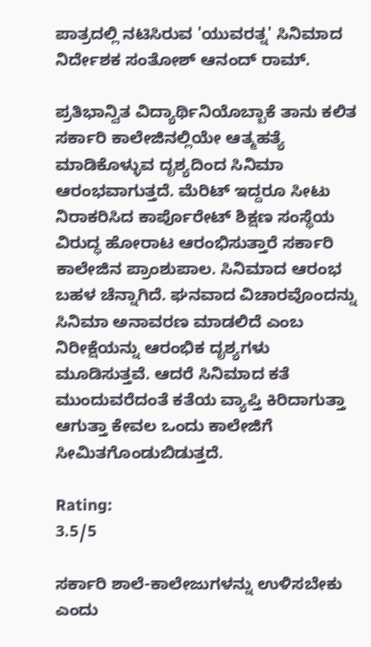ಪಾತ್ರದಲ್ಲಿ ನಟಿಸಿರುವ 'ಯುವರತ್ನ' ಸಿನಿಮಾದ ನಿರ್ದೇಶಕ ಸಂತೋಶ್ ಆನಂದ್ ರಾಮ್.

ಪ್ರತಿಭಾನ್ವಿತ ವಿದ್ಯಾರ್ಥಿನಿಯೊಬ್ಬಾಕೆ ತಾನು ಕಲಿತ ಸರ್ಕಾರಿ ಕಾಲೇಜಿನಲ್ಲಿಯೇ ಆತ್ಮಹತ್ಯೆ ಮಾಡಿಕೊಳ್ಳುವ ದೃಶ್ಯದಿಂದ ಸಿನಿಮಾ ಆರಂಭವಾಗುತ್ತದೆ. ಮೆರಿಟ್ ಇದ್ದರೂ ಸೀಟು ನಿರಾಕರಿಸಿದ ಕಾರ್ಪೊರೇಟ್ ಶಿಕ್ಷಣ ಸಂಸ್ಥೆಯ ವಿರುದ್ಧ ಹೋರಾಟ ಆರಂಭಿಸುತ್ತಾರೆ ಸರ್ಕಾರಿ ಕಾಲೇಜಿನ ಪ್ರಾಂಶುಪಾಲ. ಸಿನಿಮಾದ ಆರಂಭ ಬಹಳ ಚೆನ್ನಾಗಿದೆ. ಘನವಾದ ವಿಚಾರವೊಂದನ್ನು ಸಿನಿಮಾ ಅನಾವರಣ ಮಾಡಲಿದೆ ಎಂಬ ನಿರೀಕ್ಷೆಯನ್ನು ಆರಂಭಿಕ ದೃಶ್ಯಗಳು ಮೂಡಿಸುತ್ತವೆ. ಆದರೆ ಸಿನಿಮಾದ ಕತೆ ಮುಂದುವರೆದಂತೆ ಕತೆಯ ವ್ಯಾಪ್ತಿ ಕಿರಿದಾಗುತ್ತಾ ಆಗುತ್ತಾ ಕೇವಲ ಒಂದು ಕಾಲೇಜಿಗೆ ಸೀಮಿತಗೊಂಡುಬಿಡುತ್ತದೆ.

Rating:
3.5/5

ಸರ್ಕಾರಿ ಶಾಲೆ-ಕಾಲೇಜುಗಳನ್ನು ಉಳಿಸಬೇಕು ಎಂದು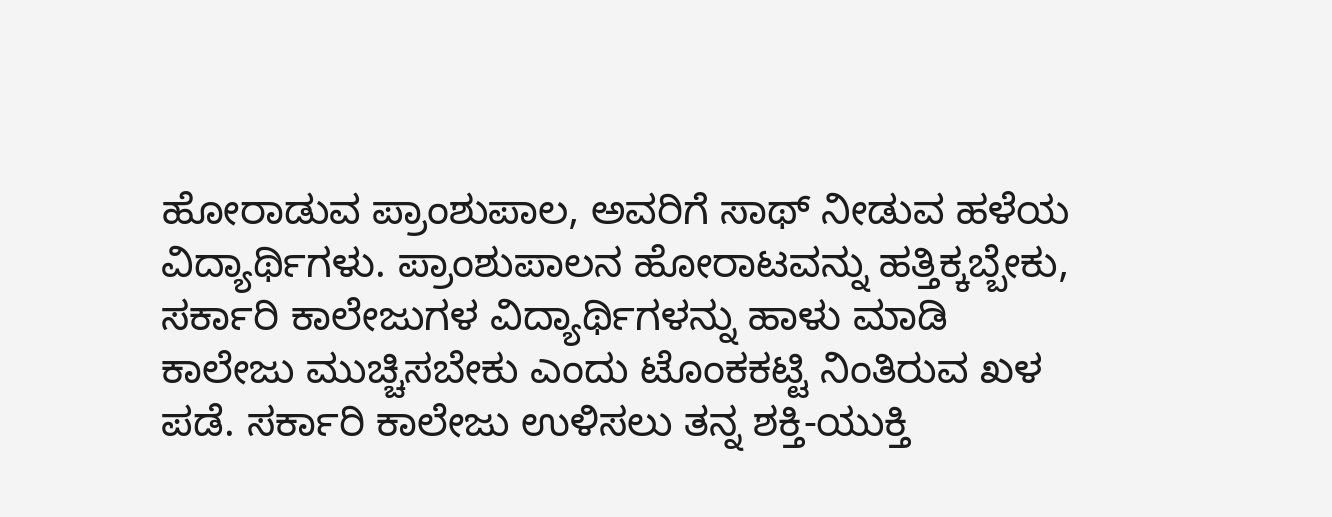ಹೋರಾಡುವ ಪ್ರಾಂಶುಪಾಲ, ಅವರಿಗೆ ಸಾಥ್ ನೀಡುವ ಹಳೆಯ ವಿದ್ಯಾರ್ಥಿಗಳು. ಪ್ರಾಂಶುಪಾಲನ ಹೋರಾಟವನ್ನು ಹತ್ತಿಕ್ಕಬ್ಬೇಕು, ಸರ್ಕಾರಿ ಕಾಲೇಜುಗಳ ವಿದ್ಯಾರ್ಥಿಗಳನ್ನು ಹಾಳು ಮಾಡಿ ಕಾಲೇಜು ಮುಚ್ಚಿಸಬೇಕು ಎಂದು ಟೊಂಕಕಟ್ಟಿ ನಿಂತಿರುವ ಖಳ ಪಡೆ. ಸರ್ಕಾರಿ ಕಾಲೇಜು ಉಳಿಸಲು ತನ್ನ ಶಕ್ತಿ-ಯುಕ್ತಿ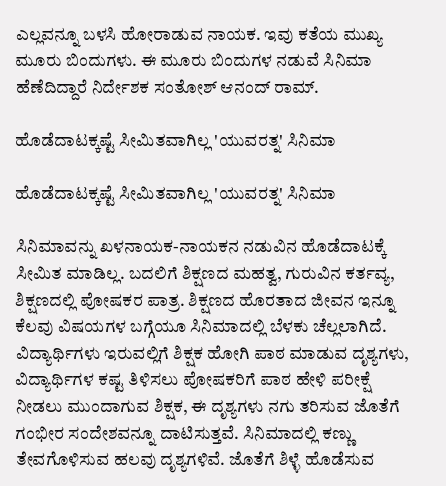ಎಲ್ಲವನ್ನೂ ಬಳಸಿ ಹೋರಾಡುವ ನಾಯಕ. ಇವು ಕತೆಯ ಮುಖ್ಯ ಮೂರು ಬಿಂದುಗಳು. ಈ ಮೂರು ಬಿಂದುಗಳ ನಡುವೆ ಸಿನಿಮಾ ಹೆಣೆದಿದ್ದಾರೆ ನಿರ್ದೇಶಕ ಸಂತೋಶ್ ಆನಂದ್‌ ರಾಮ್.

ಹೊಡೆದಾಟಕ್ಕಷ್ಟೆ ಸೀಮಿತವಾಗಿಲ್ಲ 'ಯುವರತ್ನ' ಸಿನಿಮಾ

ಹೊಡೆದಾಟಕ್ಕಷ್ಟೆ ಸೀಮಿತವಾಗಿಲ್ಲ 'ಯುವರತ್ನ' ಸಿನಿಮಾ

ಸಿನಿಮಾವನ್ನು ಖಳನಾಯಕ-ನಾಯಕನ ನಡುವಿನ ಹೊಡೆದಾಟಕ್ಕೆ ಸೀಮಿತ ಮಾಡಿಲ್ಲ. ಬದಲಿಗೆ ಶಿಕ್ಷಣದ ಮಹತ್ವ, ಗುರುವಿನ ಕರ್ತವ್ಯ, ಶಿಕ್ಷಣದಲ್ಲಿ ಪೋಷಕರ ಪಾತ್ರ. ಶಿಕ್ಷಣದ ಹೊರತಾದ ಜೀವನ ಇನ್ನೂ ಕೆಲವು ವಿಷಯಗಳ ಬಗ್ಗೆಯೂ ಸಿನಿಮಾದಲ್ಲಿ ಬೆಳಕು ಚೆಲ್ಲಲಾಗಿದೆ. ವಿದ್ಯಾರ್ಥಿಗಳು ಇರುವಲ್ಲಿಗೆ ಶಿಕ್ಷಕ ಹೋಗಿ ಪಾಠ ಮಾಡುವ ದೃಶ್ಯಗಳು, ವಿದ್ಯಾರ್ಥಿಗಳ ಕಷ್ಟ ತಿಳಿಸಲು ಪೋಷಕರಿಗೆ ಪಾಠ ಹೇಳಿ ಪರೀಕ್ಷೆ ನೀಡಲು ಮುಂದಾಗುವ ಶಿಕ್ಷಕ, ಈ ದೃಶ್ಯಗಳು ನಗು ತರಿಸುವ ಜೊತೆಗೆ ಗಂಭೀರ ಸಂದೇಶವನ್ನೂ ದಾಟಿಸುತ್ತವೆ. ಸಿನಿಮಾದಲ್ಲಿ ಕಣ್ಣು ತೇವಗೊಳಿಸುವ ಹಲವು ದೃಶ್ಯಗಳಿವೆ. ಜೊತೆಗೆ ಶಿಳ್ಳೆ ಹೊಡೆಸುವ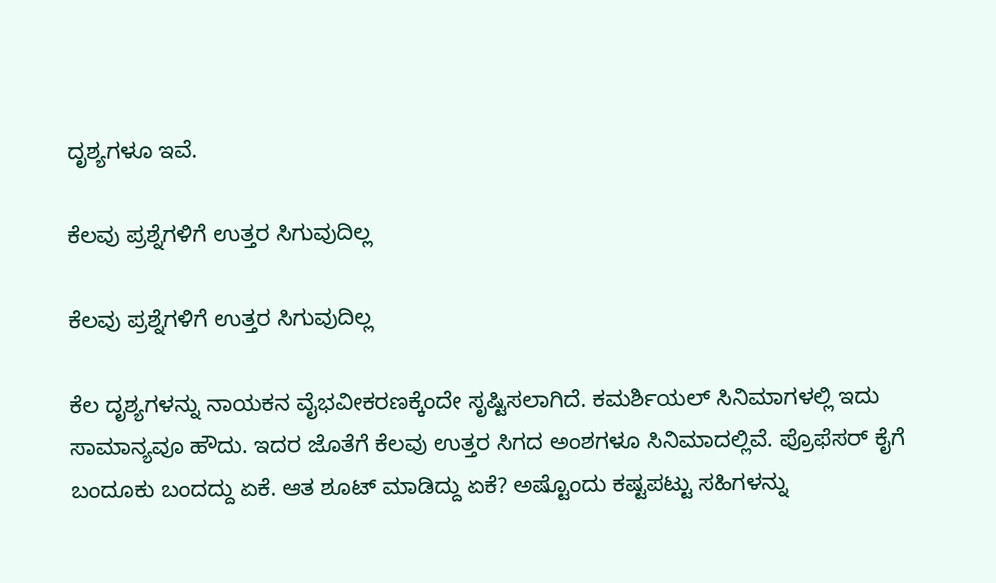ದೃಶ್ಯಗಳೂ ಇವೆ.

ಕೆಲವು ಪ್ರಶ್ನೆಗಳಿಗೆ ಉತ್ತರ ಸಿಗುವುದಿಲ್ಲ

ಕೆಲವು ಪ್ರಶ್ನೆಗಳಿಗೆ ಉತ್ತರ ಸಿಗುವುದಿಲ್ಲ

ಕೆಲ ದೃಶ್ಯಗಳನ್ನು ನಾಯಕನ ವೈಭವೀಕರಣಕ್ಕೆಂದೇ ಸೃಷ್ಟಿಸಲಾಗಿದೆ. ಕಮರ್ಶಿಯಲ್ ಸಿನಿಮಾಗಳಲ್ಲಿ ಇದು ಸಾಮಾನ್ಯವೂ ಹೌದು. ಇದರ ಜೊತೆಗೆ ಕೆಲವು ಉತ್ತರ ಸಿಗದ ಅಂಶಗಳೂ ಸಿನಿಮಾದಲ್ಲಿವೆ. ಪ್ರೊಫೆಸರ್ ಕೈಗೆ ಬಂದೂಕು ಬಂದದ್ದು ಏಕೆ. ಆತ ಶೂಟ್ ಮಾಡಿದ್ದು ಏಕೆ? ಅಷ್ಟೊಂದು ಕಷ್ಟಪಟ್ಟು ಸಹಿಗಳನ್ನು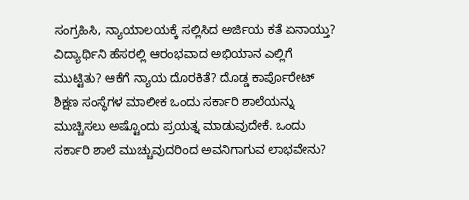ಸಂಗ್ರಹಿಸಿ, ನ್ಯಾಯಾಲಯಕ್ಕೆ ಸಲ್ಲಿಸಿದ ಅರ್ಜಿಯ ಕತೆ ಏನಾಯ್ತು? ವಿದ್ಯಾರ್ಥಿನಿ ಹೆಸರಲ್ಲಿ ಆರಂಭವಾದ ಅಭಿಯಾನ ಎಲ್ಲಿಗೆ ಮುಟ್ಟಿತು? ಆಕೆಗೆ ನ್ಯಾಯ ದೊರಕಿತೆ? ದೊಡ್ಡ ಕಾರ್ಪೊರೇಟ್ ಶಿಕ್ಷಣ ಸಂಸ್ಥೆಗಳ ಮಾಲೀಕ ಒಂದು ಸರ್ಕಾರಿ ಶಾಲೆಯನ್ನು ಮುಚ್ಚಿಸಲು ಅಷ್ಟೊಂದು ಪ್ರಯತ್ನ ಮಾಡುವುದೇಕೆ. ಒಂದು ಸರ್ಕಾರಿ ಶಾಲೆ ಮುಚ್ಚುವುದರಿಂದ ಅವನಿಗಾಗುವ ಲಾಭವೇನು?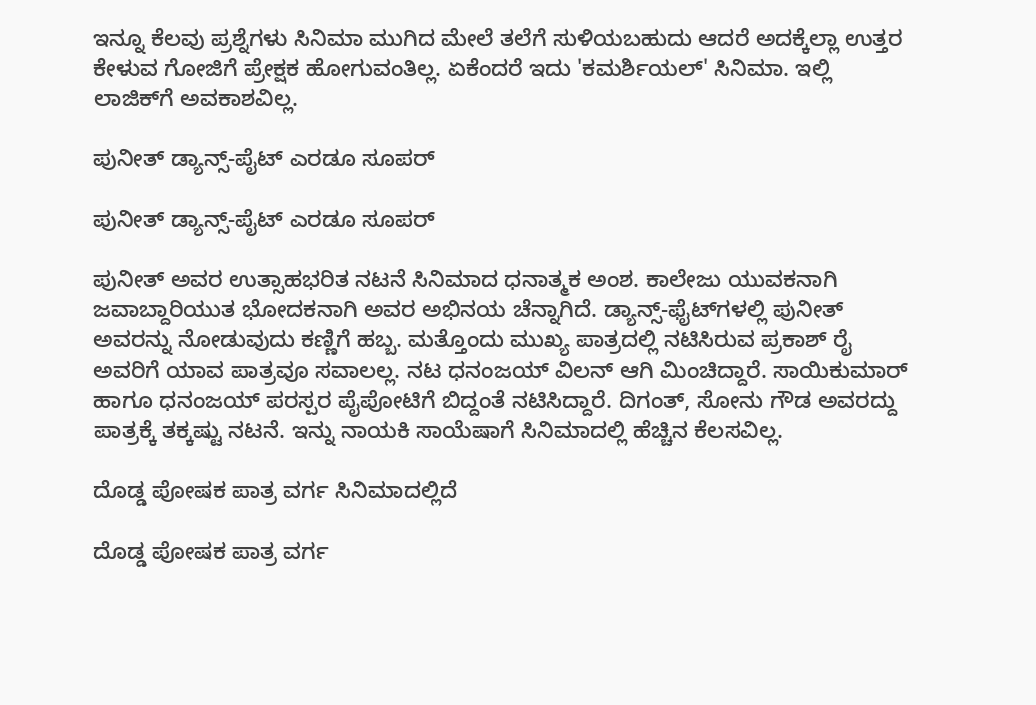ಇನ್ನೂ ಕೆಲವು ಪ್ರಶ್ನೆಗಳು ಸಿನಿಮಾ ಮುಗಿದ ಮೇಲೆ ತಲೆಗೆ ಸುಳಿಯಬಹುದು ಆದರೆ ಅದಕ್ಕೆಲ್ಲಾ ಉತ್ತರ ಕೇಳುವ ಗೋಜಿಗೆ ಪ್ರೇಕ್ಷಕ ಹೋಗುವಂತಿಲ್ಲ. ಏಕೆಂದರೆ ಇದು 'ಕಮರ್ಶಿಯಲ್' ಸಿನಿಮಾ. ಇಲ್ಲಿ ಲಾಜಿಕ್‌ಗೆ ಅವಕಾಶವಿಲ್ಲ.

ಪುನೀತ್ ಡ್ಯಾನ್ಸ್-ಪೈಟ್ ಎರಡೂ ಸೂಪರ್

ಪುನೀತ್ ಡ್ಯಾನ್ಸ್-ಪೈಟ್ ಎರಡೂ ಸೂಪರ್

ಪುನೀತ್ ಅವರ ಉತ್ಸಾಹಭರಿತ ನಟನೆ ಸಿನಿಮಾದ ಧನಾತ್ಮಕ ಅಂಶ. ಕಾಲೇಜು ಯುವಕನಾಗಿ ಜವಾಬ್ದಾರಿಯುತ ಭೋದಕನಾಗಿ ಅವರ ಅಭಿನಯ ಚೆನ್ನಾಗಿದೆ. ಡ್ಯಾನ್ಸ್‌-ಫೈಟ್‌ಗಳಲ್ಲಿ ಪುನೀತ್ ಅವರನ್ನು ನೋಡುವುದು ಕಣ್ಣಿಗೆ ಹಬ್ಬ. ಮತ್ತೊಂದು ಮುಖ್ಯ ಪಾತ್ರದಲ್ಲಿ ನಟಿಸಿರುವ ಪ್ರಕಾಶ್ ರೈ ಅವರಿಗೆ ಯಾವ ಪಾತ್ರವೂ ಸವಾಲಲ್ಲ. ನಟ ಧನಂಜಯ್ ವಿಲನ್ ಆಗಿ ಮಿಂಚಿದ್ದಾರೆ. ಸಾಯಿಕುಮಾರ್ ಹಾಗೂ ಧನಂಜಯ್‌ ಪರಸ್ಪರ ಪೈಪೋಟಿಗೆ ಬಿದ್ದಂತೆ ನಟಿಸಿದ್ದಾರೆ. ದಿಗಂತ್, ಸೋನು ಗೌಡ ಅವರದ್ದು ಪಾತ್ರಕ್ಕೆ ತಕ್ಕಷ್ಟು ನಟನೆ. ಇನ್ನು ನಾಯಕಿ ಸಾಯೆಷಾಗೆ ಸಿನಿಮಾದಲ್ಲಿ ಹೆಚ್ಚಿನ ಕೆಲಸವಿಲ್ಲ.

ದೊಡ್ಡ ಪೋಷಕ ಪಾತ್ರ ವರ್ಗ ಸಿನಿಮಾದಲ್ಲಿದೆ

ದೊಡ್ಡ ಪೋಷಕ ಪಾತ್ರ ವರ್ಗ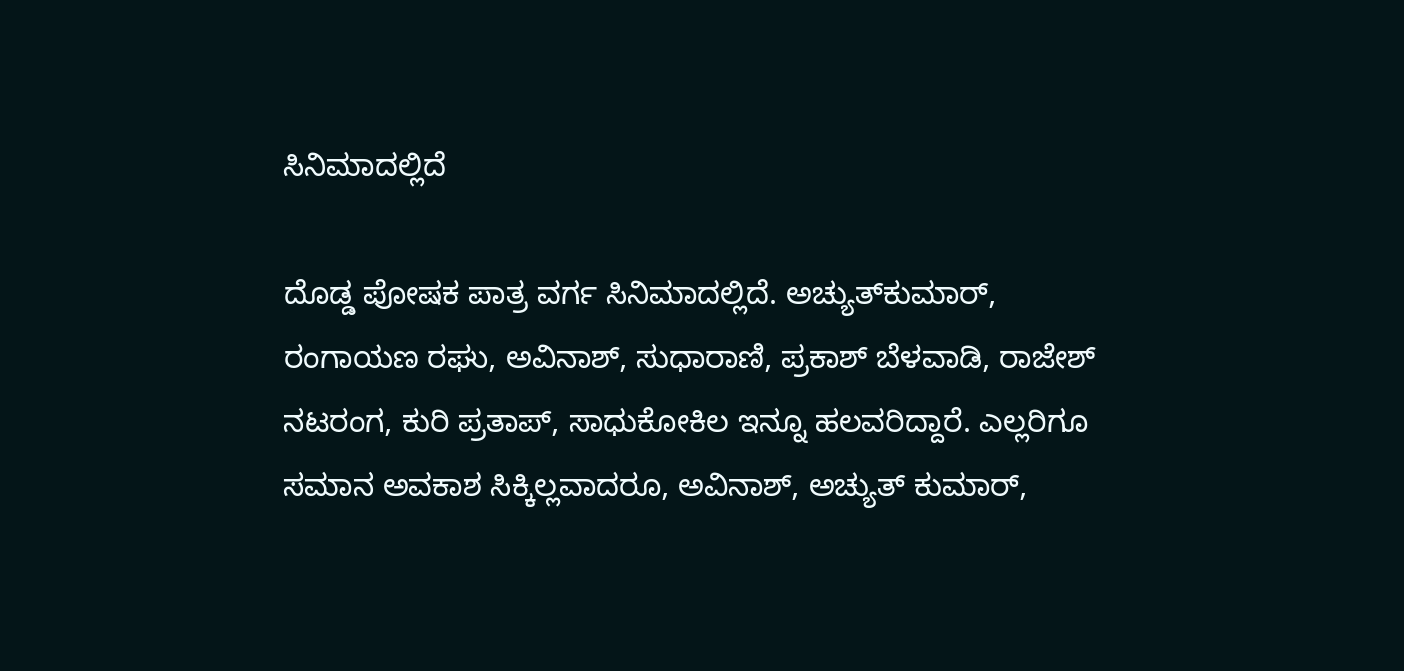ಸಿನಿಮಾದಲ್ಲಿದೆ

ದೊಡ್ಡ ಪೋಷಕ ಪಾತ್ರ ವರ್ಗ ಸಿನಿಮಾದಲ್ಲಿದೆ. ಅಚ್ಯುತ್‌ಕುಮಾರ್, ರಂಗಾಯಣ ರಘು, ಅವಿನಾಶ್, ಸುಧಾರಾಣಿ, ಪ್ರಕಾಶ್ ಬೆಳವಾಡಿ, ರಾಜೇಶ್ ನಟರಂಗ, ಕುರಿ ಪ್ರತಾಪ್, ಸಾಧುಕೋಕಿಲ ಇನ್ನೂ ಹಲವರಿದ್ದಾರೆ. ಎಲ್ಲರಿಗೂ ಸಮಾನ ಅವಕಾಶ ಸಿಕ್ಕಿಲ್ಲವಾದರೂ, ಅವಿನಾಶ್, ಅಚ್ಯುತ್‌ ಕುಮಾರ್,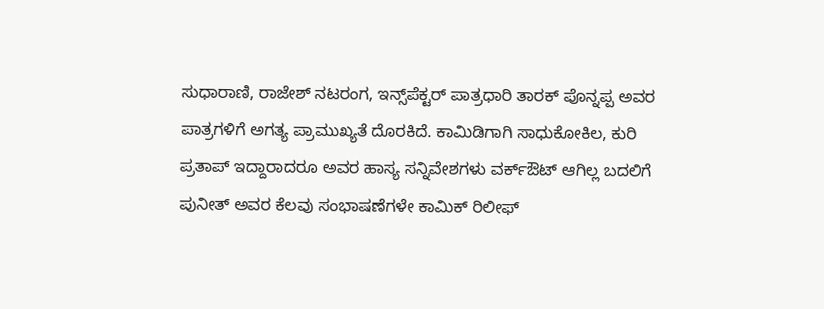ಸುಧಾರಾಣಿ, ರಾಜೇಶ್ ನಟರಂಗ, ಇನ್ಸ್‌ಪೆಕ್ಟರ್ ಪಾತ್ರಧಾರಿ ತಾರಕ್ ಪೊನ್ನಪ್ಪ ಅವರ ಪಾತ್ರಗಳಿಗೆ ಅಗತ್ಯ ಪ್ರಾಮುಖ್ಯತೆ ದೊರಕಿದೆ. ಕಾಮಿಡಿಗಾಗಿ ಸಾಧುಕೋಕಿಲ, ಕುರಿ ಪ್ರತಾಪ್ ಇದ್ದಾರಾದರೂ ಅವರ ಹಾಸ್ಯ ಸನ್ನಿವೇಶಗಳು ವರ್ಕ್‌ಔಟ್ ಆಗಿಲ್ಲ ಬದಲಿಗೆ ಪುನೀತ್ ಅವರ ಕೆಲವು ಸಂಭಾಷಣೆಗಳೇ ಕಾಮಿಕ್ ರಿಲೀಫ್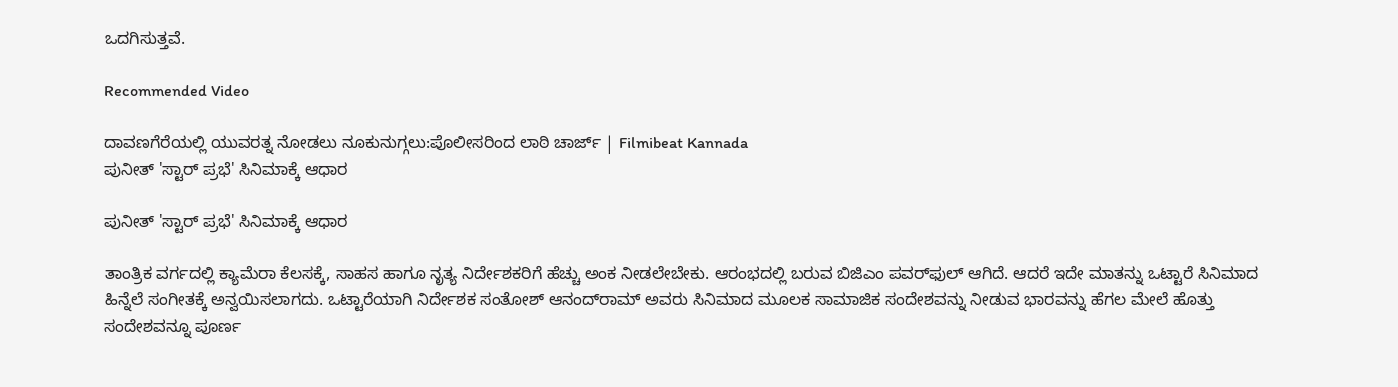ಒದಗಿಸುತ್ತವೆ.

Recommended Video

ದಾವಣಗೆರೆಯಲ್ಲಿ ಯುವರತ್ನ ನೋಡಲು ನೂಕುನುಗ್ಗಲು:ಪೊಲೀಸರಿಂದ ಲಾಠಿ ಚಾರ್ಜ್ | Filmibeat Kannada
ಪುನೀತ್ 'ಸ್ಟಾರ್ ಪ್ರಭೆ' ಸಿನಿಮಾಕ್ಕೆ ಆಧಾರ

ಪುನೀತ್ 'ಸ್ಟಾರ್ ಪ್ರಭೆ' ಸಿನಿಮಾಕ್ಕೆ ಆಧಾರ

ತಾಂತ್ರಿಕ ವರ್ಗದಲ್ಲಿ ಕ್ಯಾಮೆರಾ ಕೆಲಸಕ್ಕೆ, ಸಾಹಸ ಹಾಗೂ ನೃತ್ಯ ನಿರ್ದೇಶಕರಿಗೆ ಹೆಚ್ಚು ಅಂಕ ನೀಡಲೇಬೇಕು. ಆರಂಭದಲ್ಲಿ ಬರುವ ಬಿಜಿಎಂ ಪವರ್‌ಫುಲ್‌ ಆಗಿದೆ. ಆದರೆ ಇದೇ ಮಾತನ್ನು ಒಟ್ಟಾರೆ ಸಿನಿಮಾದ ಹಿನ್ನೆಲೆ ಸಂಗೀತಕ್ಕೆ ಅನ್ವಯಿಸಲಾಗದು. ಒಟ್ಟಾರೆಯಾಗಿ ನಿರ್ದೇಶಕ ಸಂತೋಶ್ ಆನಂದ್‌ರಾಮ್ ಅವರು ಸಿನಿಮಾದ ಮೂಲಕ ಸಾಮಾಜಿಕ ಸಂದೇಶವನ್ನು ನೀಡುವ ಭಾರವನ್ನು ಹೆಗಲ ಮೇಲೆ ಹೊತ್ತು ಸಂದೇಶವನ್ನೂ ಪೂರ್ಣ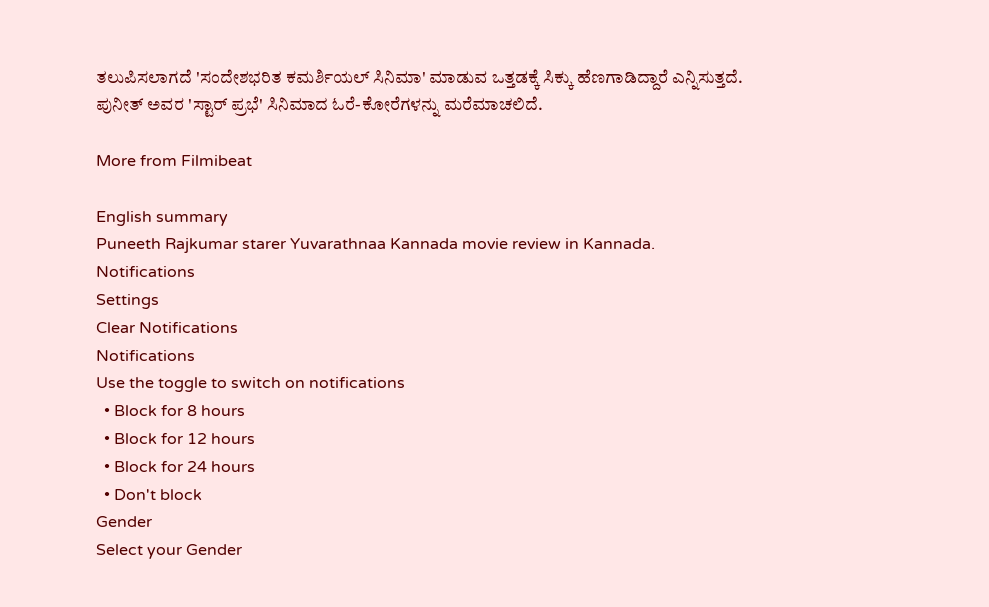ತಲುಪಿಸಲಾಗದೆ 'ಸಂದೇಶಭರಿತ ಕಮರ್ಶಿಯಲ್ ಸಿನಿಮಾ' ಮಾಡುವ ಒತ್ತಡಕ್ಕೆ ಸಿಕ್ಕು ಹೆಣಗಾಡಿದ್ದಾರೆ ಎನ್ನಿಸುತ್ತದೆ. ಪುನೀತ್ ಅವರ 'ಸ್ಟಾರ್‌ ಪ್ರಭೆ' ಸಿನಿಮಾದ ಓರೆ-ಕೋರೆಗಳನ್ನು ಮರೆಮಾಚಲಿದೆ.

More from Filmibeat

English summary
Puneeth Rajkumar starer Yuvarathnaa Kannada movie review in Kannada.
Notifications
Settings
Clear Notifications
Notifications
Use the toggle to switch on notifications
  • Block for 8 hours
  • Block for 12 hours
  • Block for 24 hours
  • Don't block
Gender
Select your Gender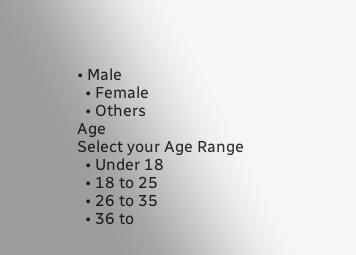• Male
  • Female
  • Others
Age
Select your Age Range
  • Under 18
  • 18 to 25
  • 26 to 35
  • 36 to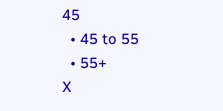45
  • 45 to 55
  • 55+
X